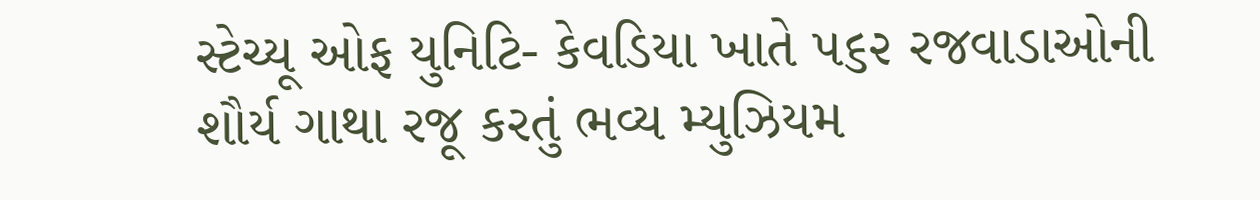સ્ટેચ્યૂ ઓફ યુનિટિ- કેવડિયા ખાતે ૫૬૨ રજવાડાઓની શૌર્ય ગાથા રજૂ કરતું ભવ્ય મ્યુઝિયમ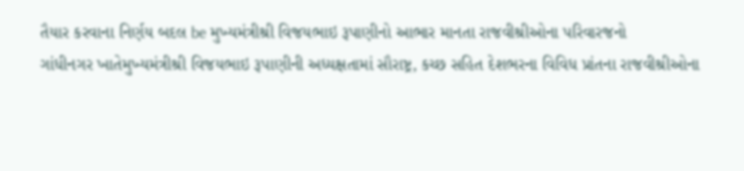તૈયાર કરવાના નિર્ણય બદલ be મુખ્યમંત્રીશ્રી વિજયભાઇ રૂપાણીનો આભાર માનતા રાજવીશ્રીઓના પરિવારજનો
ગાંધીનગર ખાતેમુખ્યમંત્રીશ્રી વિજયભાઇ રૂપાણીની અધ્યક્ષતામાં સૌરાષ્ટ્ર, કચ્છ સહિત દેશભરના વિવિધ પ્રાંતના રાજવીશ્રીઓના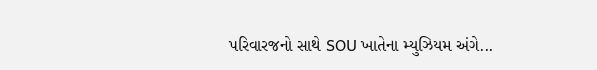પરિવારજનો સાથે SOU ખાતેના મ્યુઝિયમ અંગે...